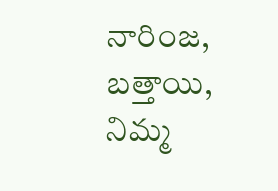నారింజ, బత్తాయి, నిమ్మ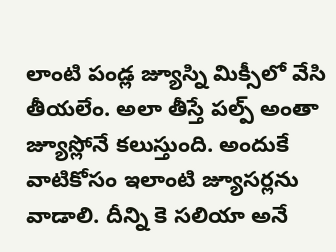లాంటి పండ్ల జ్యూస్ని మిక్సీలో వేసి తీయలేం. అలా తీస్తే పల్ప్ అంతా జ్యూస్లోనే కలుస్తుంది. అందుకే వాటికోసం ఇలాంటి జ్యూసర్లను వాడాలి. దీన్ని కె సలియా అనే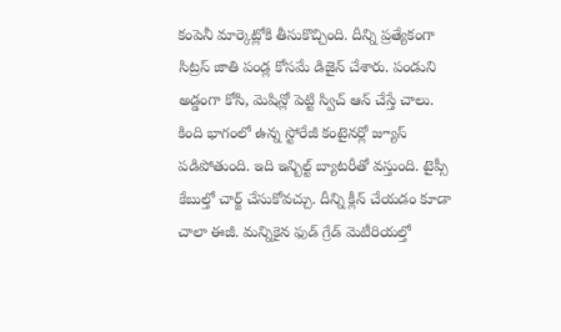కంపెనీ మార్కెట్లోకి తీసుకొచ్చింది. దీన్ని ప్రత్యేకంగా సిట్రస్ జాతి పండ్ల కోసమే డిజైన్ చేశారు. పండుని అడ్డంగా కోసి, మెషిన్లో పెట్టి స్విచ్ ఆన్ చేస్తే చాలు.
కింది భాగంలో ఉన్న స్టోరేజీ కంటైనర్లో జ్యూస్ పడిపోతుంది. ఇది ఇన్బిల్ట్ బ్యాటరీతో వస్తుంది. టైప్సీ కేబుల్తో చార్జ్ చేసుకోవచ్చు. దీన్ని క్లీన్ చేయడం కూడా చాలా ఈజీ. మన్నికైన ఫుడ్ గ్రేడ్ మెటీరియల్తో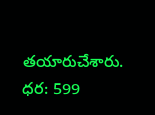తయారుచేశారు.
ధర: 599